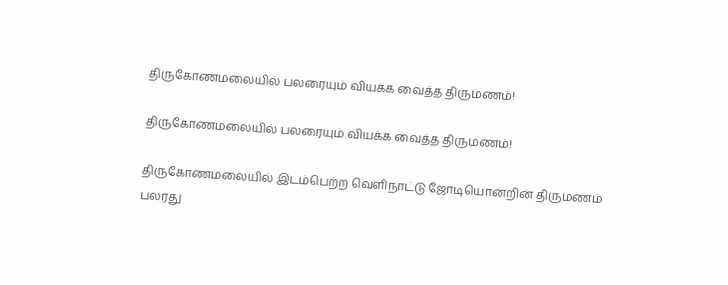திருகோணமலையில் பலரையும் வியக்க வைத்த திருமணம்!

திருகோணமலையில் பலரையும் வியக்க வைத்த திருமணம்!

திருகோணமலையில் இடம்பெற்ற வெளிநாட்டு ஜோடியொன்றின் திருமணம் பலரது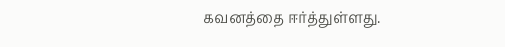கவனத்தை ஈர்த்துள்ளது.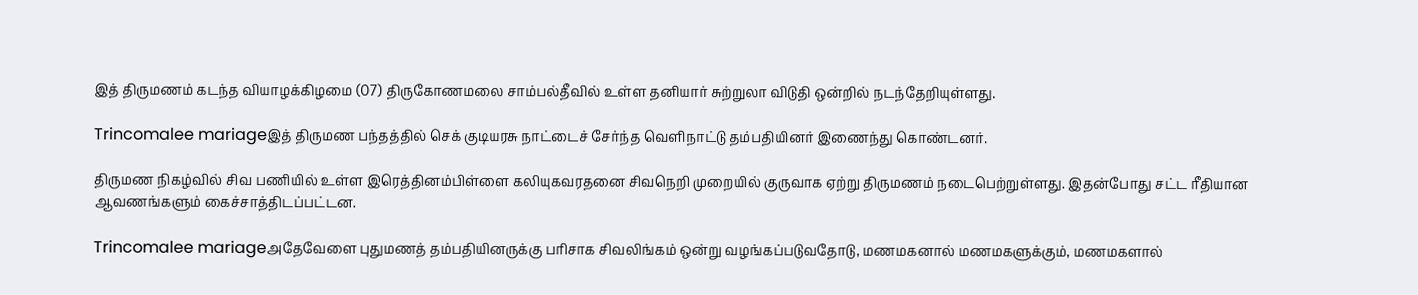இத் திருமணம் கடந்த வியாழக்கிழமை (07) திருகோணமலை சாம்பல்தீவில் உள்ள தனியார் சுற்றுலா விடுதி ஒன்றில் நடந்தேறியுள்ளது.

Trincomalee mariageஇத் திருமண பந்தத்தில் செக் குடியரசு நாட்டைச் சேர்ந்த வெளிநாட்டு தம்பதியினர் இணைந்து கொண்டனர்.

திருமண நிகழ்வில் சிவ பணியில் உள்ள இரெத்தினம்பிள்ளை கலியுகவரதனை சிவநெறி முறையில் குருவாக ஏற்று திருமணம் நடைபெற்றுள்ளது. இதன்போது சட்ட ரீதியான ஆவணங்களும் கைச்சாத்திடப்பட்டன.

Trincomalee mariageஅதேவேளை புதுமணத் தம்பதியினருக்கு பரிசாக சிவலிங்கம் ஒன்று வழங்கப்படுவதோடு, மணமகனால் மணமகளுக்கும், மணமகளால்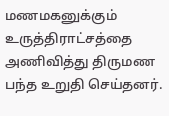மணமகனுக்கும் உருத்திராட்சத்தை அணிவித்து திருமண பந்த உறுதி செய்தனர்.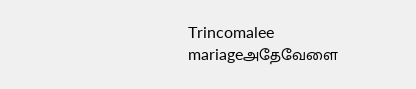Trincomalee mariageஅதேவேளை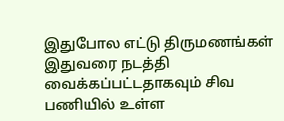இதுபோல எட்டு திருமணங்கள் இதுவரை நடத்தி வைக்கப்பட்டதாகவும் சிவ பணியில் உள்ள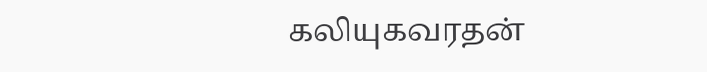கலியுகவரதன்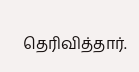தெரிவித்தார்.